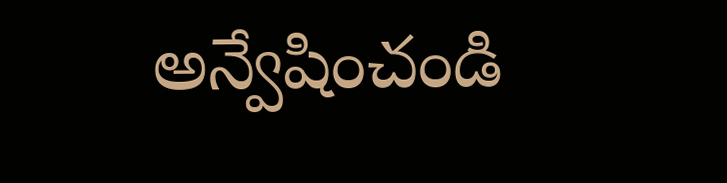అన్వేషించండి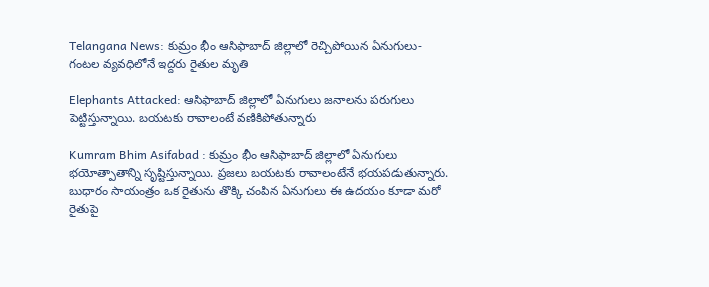Telangana News: కుమ్రం భీం ఆసిఫాబాద్ జిల్లాలో రెచ్చిపోయిన ఏనుగులు- గంటల వ్యవధిలోనే ఇద్దరు రైతుల మృతి

Elephants Attacked: ఆసిఫాబాద్ జిల్లాలో ఏనుగులు జనాలను పరుగులు పెట్టిస్తున్నాయి. బయటకు రావాలంటే వణికిపోతున్నారు

Kumram Bhim Asifabad : కుమ్రం భీం ఆసిఫాబాద్ జిల్లాలో ఏనుగులు భయోత్పాతాన్ని సృష్టిస్తున్నాయి. ప్రజలు బయటకు రావాలంటేనే భయపడుతున్నారు. బుధారం సాయంత్రం ఒక రైతును తొక్కి చంపిన ఏనుగులు ఈ ఉదయం కూడా మరో రైతుపై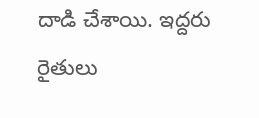దాడి చేశాయి. ఇద్దరు రైతులు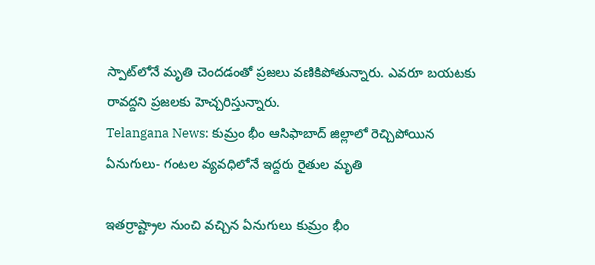స్పాట్‌లోనే మృతి చెందడంతో ప్రజలు వణికిపోతున్నారు. ఎవరూ బయటకు రావద్దని ప్రజలకు హెచ్చరిస్తున్నారు.
Telangana News: కుమ్రం భీం ఆసిఫాబాద్ జిల్లాలో రెచ్చిపోయిన ఏనుగులు- గంటల వ్యవధిలోనే ఇద్దరు రైతుల మృతి

ఇతర్రాష్ట్రాల నుంచి వచ్చిన ఏనుగులు కుమ్రం భీం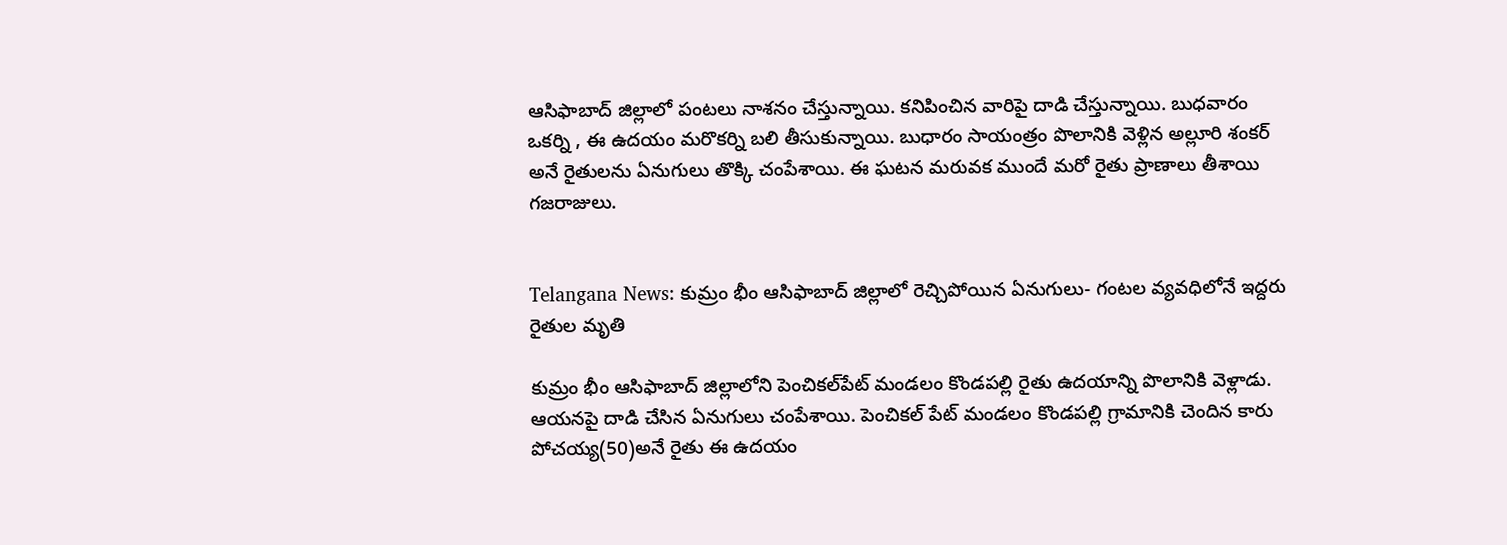ఆసిఫాబాద్ జిల్లాలో పంటలు నాశనం చేస్తున్నాయి. కనిపించిన వారిపై దాడి చేస్తున్నాయి. బుధవారం ఒకర్ని , ఈ ఉదయం మరొకర్ని బలి తీసుకున్నాయి. బుధారం సాయంత్రం పొలానికి వెళ్లిన అల్లూరి శంకర్ అనే రైతులను ఏనుగులు తొక్కి చంపేశాయి. ఈ ఘటన మరువక ముందే మరో రైతు ప్రాణాలు తీశాయి గజరాజులు.


Telangana News: కుమ్రం భీం ఆసిఫాబాద్ జిల్లాలో రెచ్చిపోయిన ఏనుగులు- గంటల వ్యవధిలోనే ఇద్దరు రైతుల మృతి

కుమ్రం భీం ఆసిఫాబాద్ జిల్లాలోని పెంచికల్‌పేట్ మండలం కొండపల్లి రైతు ఉదయాన్ని పొలానికి వెళ్లాడు. ఆయనపై దాడి చేసిన ఏనుగులు చంపేశాయి. పెంచికల్ పేట్ మండలం కొండపల్లి గ్రామానికి చెందిన కారు పోచయ్య(50)అనే రైతు ఈ ఉదయం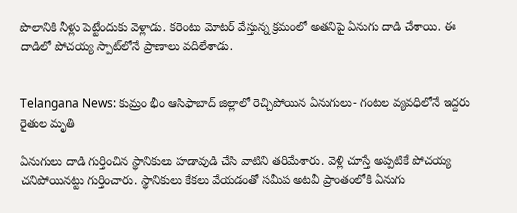పొలానికి నీళ్లు పెట్టేందుకు వెళ్లాడు. కరెంటు మోటర్‌ వేస్తున్న క్రమంలో అతనిపై ఏనుగు దాడి చేశాయి. ఈ దాడిలో పోచయ్య స్పాట్‌లోనే ప్రాణాలు వదిలేశాడు.


Telangana News: కుమ్రం భీం ఆసిఫాబాద్ జిల్లాలో రెచ్చిపోయిన ఏనుగులు- గంటల వ్యవధిలోనే ఇద్దరు రైతుల మృతి

ఏనుగులు దాడి గుర్తించిన స్థానికులు హడావుడి చేసి వాటిని తరిమేశారు. వెళ్లి చూస్తే అప్పటికే పోచయ్య చనిపోయినట్టు గుర్తించారు. స్థానికులు కేకలు వేయడంతో సమీప అటవీ ప్రాంతంలోకి ఏనుగు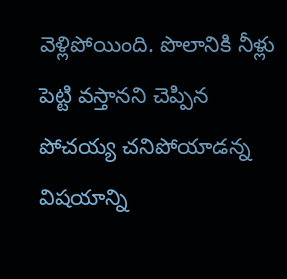వెళ్లిపోయింది. పొలానికి నీళ్లు పెట్టి వస్తానని చెప్పిన పోచయ్య చనిపోయాడన్న విషయాన్ని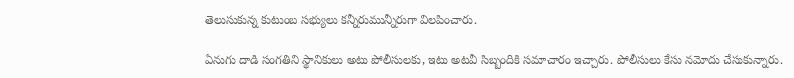తెలుసుకున్న కుటుంబ సభ్యులు కన్నీరుమున్నీరుగా విలపించారు.

ఏనుగు దాడి సంగతిని స్థానికులు అటు పోలీసులకు, ఇటు అటవీ సిబ్బందికి సమాచారం ఇచ్చారు. పోలీసులు కేసు నమోదు చేసుకున్నారు.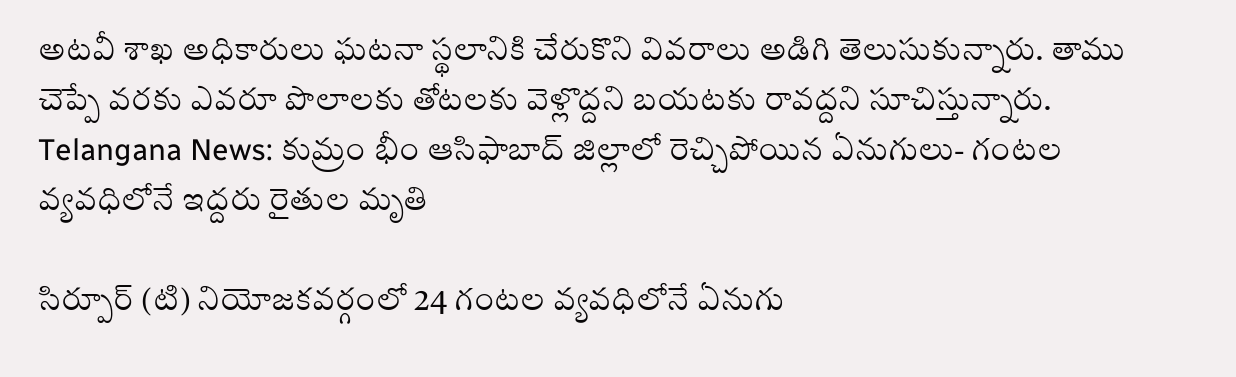అటవీ శాఖ అధికారులు ఘటనా స్థలానికి చేరుకొని వివరాలు అడిగి తెలుసుకున్నారు. తాము చెప్పే వరకు ఎవరూ పొలాలకు తోటలకు వెళ్లొద్దని బయటకు రావద్దని సూచిస్తున్నారు.
Telangana News: కుమ్రం భీం ఆసిఫాబాద్ జిల్లాలో రెచ్చిపోయిన ఏనుగులు- గంటల వ్యవధిలోనే ఇద్దరు రైతుల మృతి

సిర్పూర్ (టి) నియోజకవర్గంలో 24 గంటల వ్యవధిలోనే ఏనుగు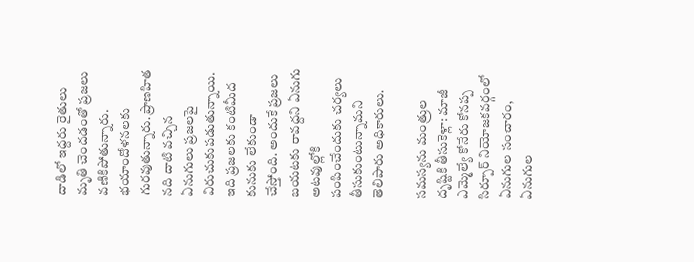దాడిలో ఇద్దరు రైతులు మృతి చెందడంతో ప్రజలు వణికిపోతున్నారు. భయాందోళనలకు గురవుతున్నారు. ప్రాణహిత నది దాటి వచ్చిన ఏనుగులు ప్రజలపై విరుచుకుపడుతున్నాయి. ఇది ప్రజలకు కంటిమీద కునుకు లేకుండా చేస్తోంది. అందుకే ప్రజలు బయటకు రావద్దని ఏనుగు అటవుల్లోకి పంపించేందుకు చర్యలు తీసుకుంటున్నామని తెలిపారు అధికారులు.

సమస్యను మంత్రుల దృష్టికి తీసుకెళ్లా: మాజీ ఎమ్మెల్యే కోనేరు కోనప్ప
సిర్పూర్ నియోజకవర్గంలో ఏనుగుల సంచారం, ఏనుగుల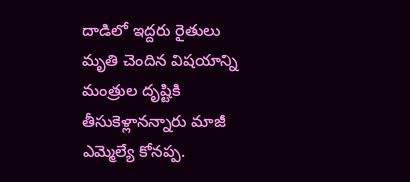దాడిలో ఇద్దరు రైతులు మృతి చెందిన విషయాన్ని మంత్రుల దృష్టికి తీసుకెళ్లానన్నారు మాజీ ఎమ్మెల్యే కోనప్ప.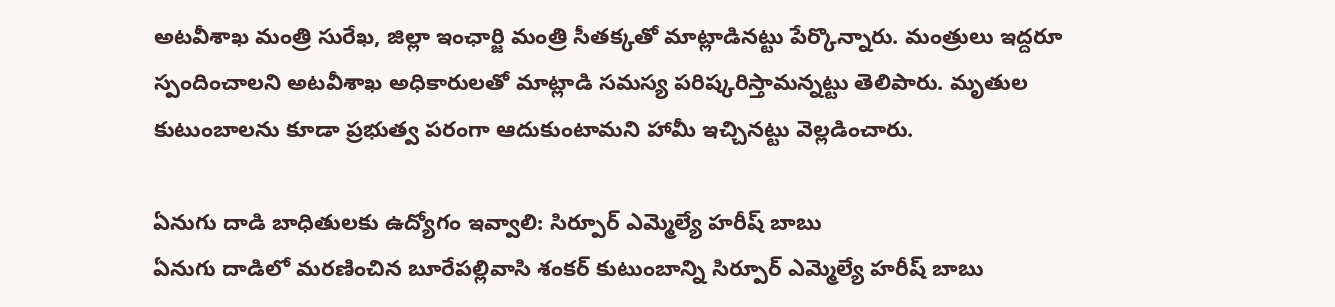అటవీశాఖ మంత్రి సురేఖ, జిల్లా ఇంఛార్జి మంత్రి సీతక్కతో మాట్లాడినట్టు పేర్కొన్నారు. మంత్రులు ఇద్దరూ స్పందించాలని అటవీశాఖ అధికారులతో మాట్లాడి సమస్య పరిష్కరిస్తామన్నట్టు తెలిపారు. మృతుల కుటుంబాలను కూడా ప్రభుత్వ పరంగా ఆదుకుంటామని హామీ ఇచ్చినట్టు వెల్లడించారు.

ఏనుగు దాడి బాధితులకు ఉద్యోగం ఇవ్వాలి: సిర్పూర్ ఎమ్మెల్యే హరీష్ బాబు
ఏనుగు దాడిలో మరణించిన బూరేపల్లివాసి శంకర్ కుటుంబాన్ని సిర్పూర్ ఎమ్మెల్యే హరీష్ బాబు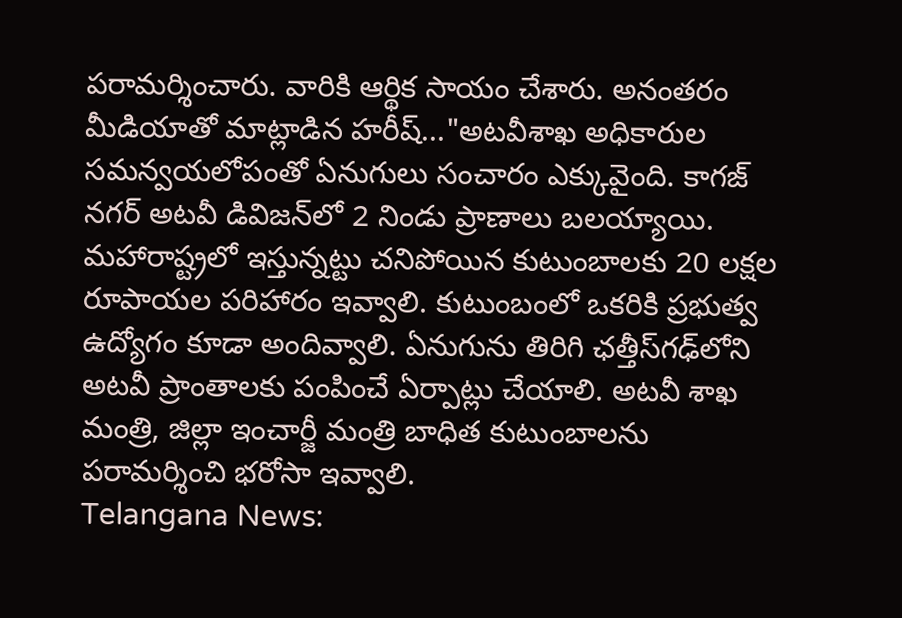పరామర్శించారు. వారికి ఆర్థిక సాయం చేశారు. అనంతరం మీడియాతో మాట్లాడిన హరీష్‌..."అటవీశాఖ అధికారుల సమన్వయలోపంతో ఏనుగులు సంచారం ఎక్కువైంది. కాగజ్ నగర్ అటవీ డివిజన్‌లో 2 నిండు ప్రాణాలు బలయ్యాయి. మహారాష్ట్రలో ఇస్తున్నట్టు చనిపోయిన కుటుంబాలకు 20 లక్షల రూపాయల పరిహారం ఇవ్వాలి. కుటుంబంలో ఒకరికి ప్రభుత్వ ఉద్యోగం కూడా అందివ్వాలి. ఏనుగును తిరిగి ఛత్తీస్‌గఢ్‌లోని అటవీ ప్రాంతాలకు పంపించే ఏర్పాట్లు చేయాలి. అటవీ శాఖ మంత్రి, జిల్లా ఇంచార్జీ మంత్రి బాధిత కుటుంబాలను పరామర్శించి భరోసా ఇవ్వాలి.
Telangana News: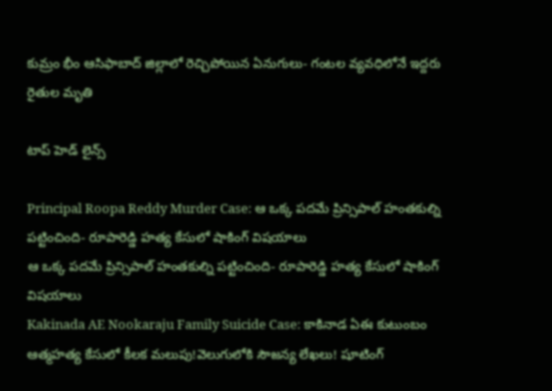కుమ్రం భీం ఆసిఫాబాద్ జిల్లాలో రెచ్చిపోయిన ఏనుగులు- గంటల వ్యవధిలోనే ఇద్దరు రైతుల మృతి

టాప్ హెడ్ లైన్స్

Principal Roopa Reddy Murder Case: ఆ ఒక్క పదమే ప్రిన్సిపాల్ హంతకుల్ని పట్టించింది- రూపారెడ్డి హత్య కేసులో షాకింగ్ విషయాలు
ఆ ఒక్క పదమే ప్రిన్సిపాల్ హంతకుల్ని పట్టించింది- రూపారెడ్డి హత్య కేసులో షాకింగ్ విషయాలు
Kakinada AE Nookaraju Family Suicide Case: కాకినాడ ఏఈ కుటుంబం ఆత్మహత్య కేసులో కీలక మలుపు!వెలుగులోకి సౌజన్య లేఖలు! షూటింగ్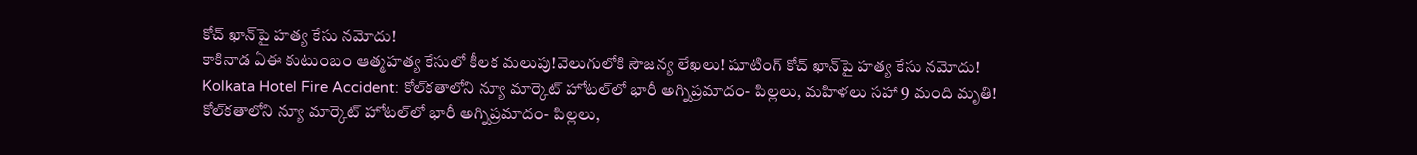కోచ్‌ ఖాన్‌పై హత్య కేసు నమోదు!
కాకినాడ ఏఈ కుటుంబం ఆత్మహత్య కేసులో కీలక మలుపు!వెలుగులోకి సౌజన్య లేఖలు! షూటింగ్ కోచ్‌ ఖాన్‌పై హత్య కేసు నమోదు!
Kolkata Hotel Fire Accident: కోల్‌కతాలోని న్యూ మార్కెట్ హోటల్‌లో భారీ అగ్నిప్రమాదం- పిల్లలు, మహిళలు సహా 9 మంది మృతి!
కోల్‌కతాలోని న్యూ మార్కెట్ హోటల్‌లో భారీ అగ్నిప్రమాదం- పిల్లలు,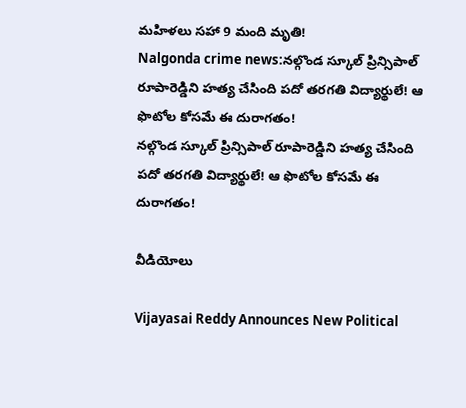మహిళలు సహా 9 మంది మృతి!
Nalgonda crime news:నల్గొండ స్కూల్ ప్రిన్సిపాల్ రూపారెడ్డిని హత్య చేసింది పదో తరగతి విద్యార్థులే! ఆ ఫొటోల కోసమే ఈ దురాగతం!
నల్గొండ స్కూల్ ప్రిన్సిపాల్ రూపారెడ్డిని హత్య చేసింది పదో తరగతి విద్యార్థులే! ఆ ఫొటోల కోసమే ఈ దురాగతం!

వీడియోలు

Vijayasai Reddy Announces New Political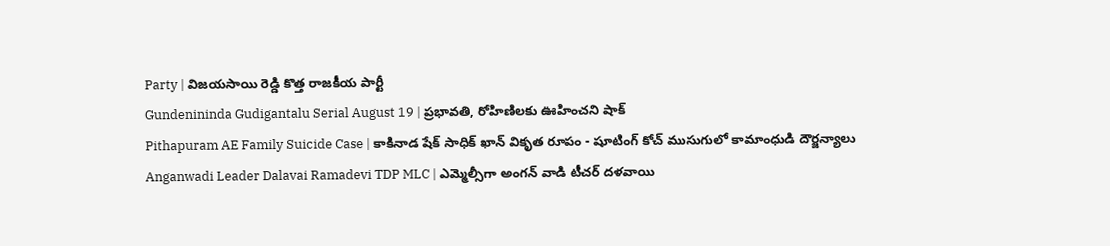Party | విజయసాయి రెడ్డి కొత్త రాజకీయ పార్టీ
Gundenininda Gudigantalu Serial August 19 | ప్రభావతి, రోహిణిలకు ఊహించని షాక్
Pithapuram AE Family Suicide Case | కాకినాడ షేక్ సాధిక్ ఖాన్ వికృత రూపం - షూటింగ్ కోచ్ ముసుగులో కామాంధుడి దౌర్జన్యాలు
Anganwadi Leader Dalavai Ramadevi TDP MLC | ఎమ్మెల్సీగా అంగన్ వాడి టీచర్ దళవాయి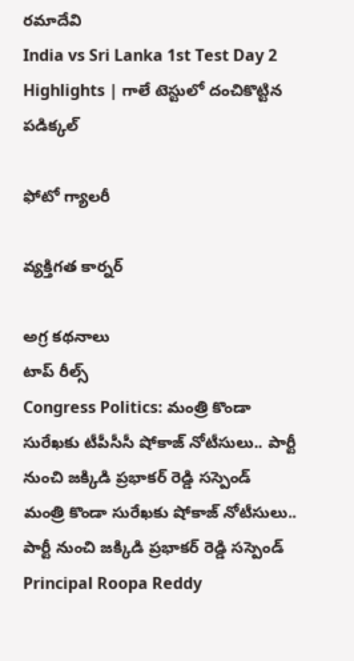రమాదేవి
India vs Sri Lanka 1st Test Day 2 Highlights | గాలే టెస్టులో దంచికొట్టిన పడిక్కల్

ఫోటో గ్యాలరీ

వ్యక్తిగత కార్నర్

అగ్ర కథనాలు
టాప్ రీల్స్
Congress Politics: మంత్రి కొండా సురేఖకు టీపీసీసీ షోకాజ్ నోటీసులు.. పార్టీ నుంచి జక్కిడి ప్రభాకర్ రెడ్డి సస్పెండ్
మంత్రి కొండా సురేఖకు షోకాజ్ నోటీసులు.. పార్టీ నుంచి జక్కిడి ప్రభాకర్ రెడ్డి సస్పెండ్
Principal Roopa Reddy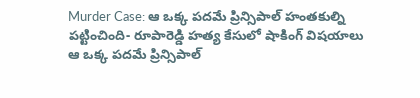Murder Case: ఆ ఒక్క పదమే ప్రిన్సిపాల్ హంతకుల్ని పట్టించింది- రూపారెడ్డి హత్య కేసులో షాకింగ్ విషయాలు
ఆ ఒక్క పదమే ప్రిన్సిపాల్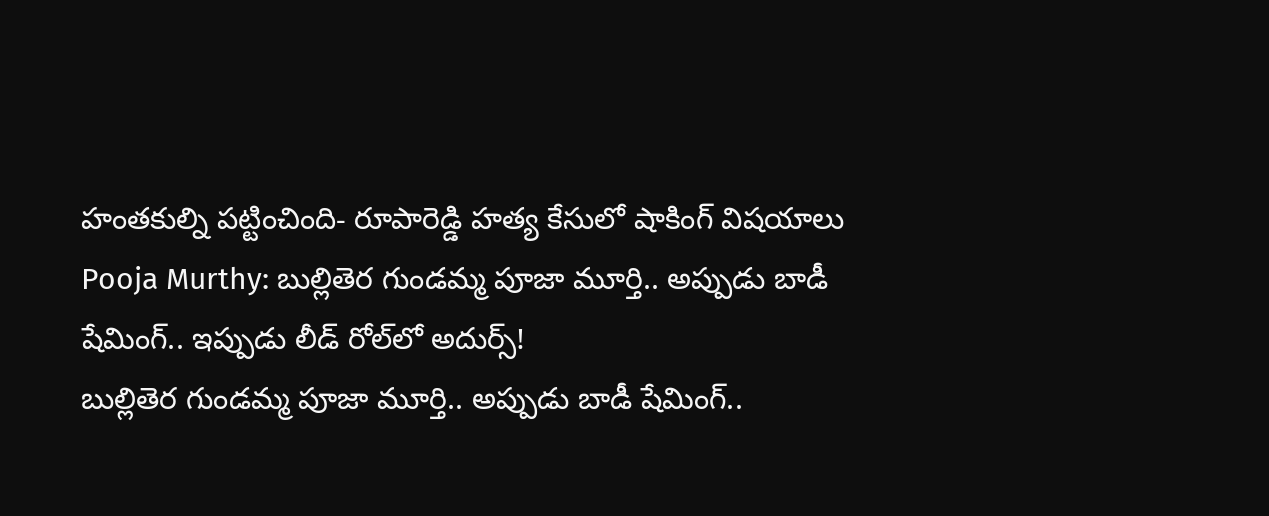హంతకుల్ని పట్టించింది- రూపారెడ్డి హత్య కేసులో షాకింగ్ విషయాలు
Pooja Murthy: బుల్లితెర గుండమ్మ పూజా మూర్తి.. అప్పుడు బాడీ షేమింగ్.. ఇప్పుడు లీడ్ రోల్‌లో అదుర్స్!
బుల్లితెర గుండమ్మ పూజా మూర్తి.. అప్పుడు బాడీ షేమింగ్..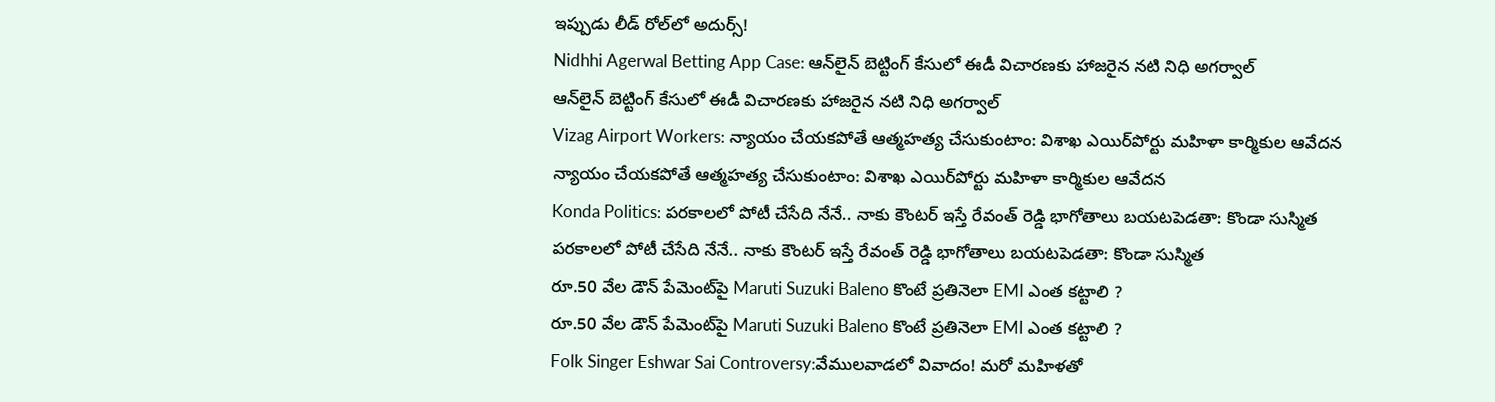ఇప్పుడు లీడ్ రోల్‌లో అదుర్స్!
Nidhhi Agerwal Betting App Case: ఆన్‌లైన్ బెట్టింగ్ కేసులో ఈడీ విచారణకు హాజరైన నటి నిధి అగర్వాల్
ఆన్‌లైన్ బెట్టింగ్ కేసులో ఈడీ విచారణకు హాజరైన నటి నిధి అగర్వాల్
Vizag Airport Workers: న్యాయం చేయకపోతే ఆత్మహత్య చేసుకుంటాం: విశాఖ ఎయిర్‌పోర్టు మహిళా కార్మికుల ఆవేదన
న్యాయం చేయకపోతే ఆత్మహత్య చేసుకుంటాం: విశాఖ ఎయిర్‌పోర్టు మహిళా కార్మికుల ఆవేదన
Konda Politics: పరకాలలో పోటీ చేసేది నేనే.. నాకు కౌంటర్ ఇస్తే రేవంత్ రెడ్డి భాగోతాలు బయటపెడతా: కొండా సుస్మిత
పరకాలలో పోటీ చేసేది నేనే.. నాకు కౌంటర్ ఇస్తే రేవంత్ రెడ్డి భాగోతాలు బయటపెడతా: కొండా సుస్మిత
రూ.50 వేల డౌన్ పేమెంట్‌పై Maruti Suzuki Baleno కొంటే ప్రతినెలా EMI ఎంత కట్టాలి ?
రూ.50 వేల డౌన్ పేమెంట్‌పై Maruti Suzuki Baleno కొంటే ప్రతినెలా EMI ఎంత కట్టాలి ?
Folk Singer Eshwar Sai Controversy:వేములవాడలో వివాదం! మరో మహిళతో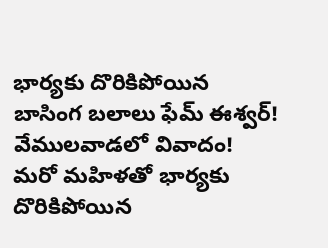భార్యకు దొరికిపోయిన బాసింగ బలాలు ఫేమ్‌ ఈశ్వర్‌!
వేములవాడలో వివాదం! మరో మహిళతో భార్యకు దొరికిపోయిన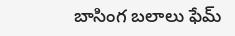బాసింగ బలాలు ఫేమ్‌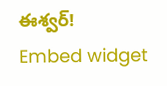ఈశ్వర్‌!
Embed widget